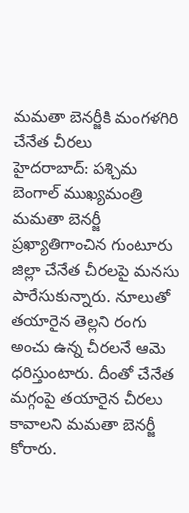మమతా బెనర్జీకి మంగళగిరి చేనేత చీరలు
హైదరాబాద్: పశ్చిమ బెంగాల్ ముఖ్యమంత్రి మమతా బెనర్జీ ప్రఖ్యాతిగాంచిన గుంటూరు జిల్లా చేనేత చీరలపై మనసు పారేసుకున్నారు. నూలుతో తయారైన తెల్లని రంగు అంచు ఉన్న చీరలనే ఆమె ధరిస్తుంటారు. దీంతో చేనేత మగ్గంపై తయారైన చీరలు కావాలని మమతా బెనర్జీ కోరారు.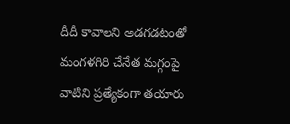దీదీ కావాలని అడగడటంతో మంగళగిరి చేనేత మగ్గంపై వాటిని ప్రత్యేకంగా తయారు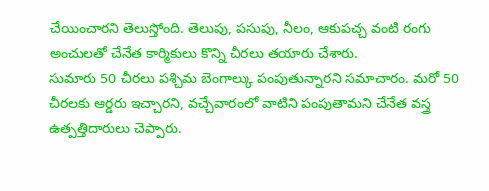చేయించారని తెలుస్తోంది. తెలుపు, పసుపు, నీలం, ఆకుపచ్చ వంటి రంగు అంచులతో చేనేత కార్మికులు కొన్ని చీరలు తయారు చేశారు.
సుమారు 50 చీరలు పశ్చిమ బెంగాల్కు పంపుతున్నారని సమాచారం. మరో 50 చీరలకు ఆర్డరు ఇచ్చారని, వచ్చేవారంలో వాటిని పంపుతామని చేనేత వస్త్ర ఉత్పత్తిదారులు చెప్పారు.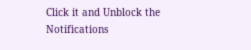Click it and Unblock the Notifications